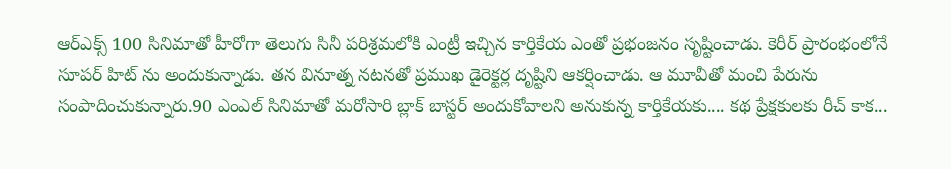ఆర్‌ఎక్స్‌ 100 సినిమాతో హీరోగా తెలుగు సినీ పరిశ్రమలోకి ఎంట్రీ ఇచ్చిన కార్తికేయ ఎంతో ప్రభంజనం సృష్టించాడు. కెరీర్ ప్రారంభంలోనే సూపర్ హిట్ ను అందుకున్నాడు. తన వినూత్న నటనతో ప్రముఖ డైరెక్టర్ల దృష్టిని ఆకర్షించాడు. ఆ మూవీతో మంచి పేరును సంపాదించుకున్నారు.90 ఎంఎల్ సినిమాతో మరోసారి బ్లాక్ బాస్టర్ అందుకోవాలని అనుకున్న కార్తికేయకు.... కథ ప్రేక్షకులకు రీచ్ కాక...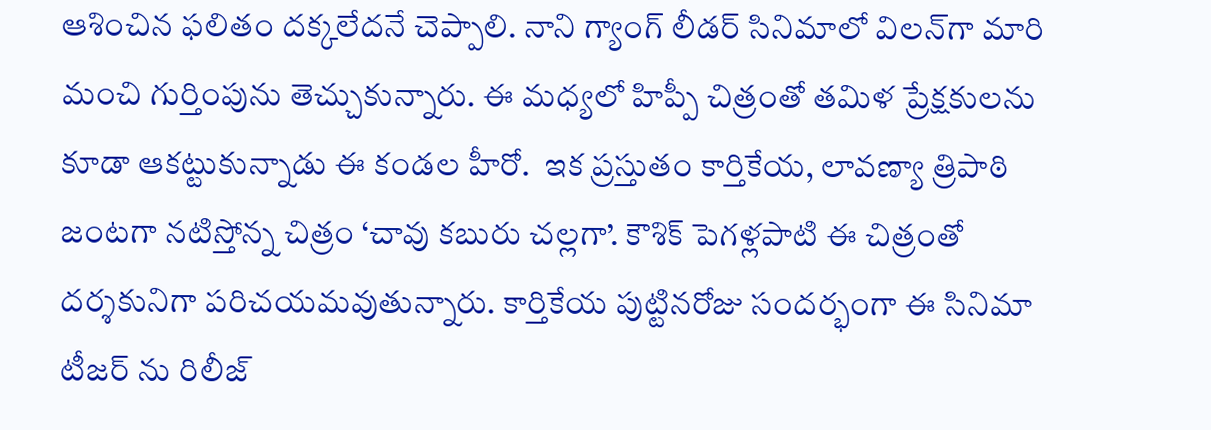ఆశించిన ఫలితం దక్కలేదనే చెప్పాలి. నాని గ్యాంగ్‌ లీడర్‌ సినిమాలో విలన్‌గా మారి మంచి గుర్తింపును తెచ్చుకున్నారు. ఈ మధ్యలో హిప్పీ చిత్రంతో తమిళ ప్రేక్షకులను కూడా ఆకట్టుకున్నాడు ఈ కండల హీరో.  ఇక ప్రస్తుతం కార్తికేయ, లావణ్యా త్రిపాఠి జంటగా నటిస్తోన్న చిత్రం ‘చావు కబురు చల్లగా’. కౌశిక్‌ పెగళ్లపాటి ఈ చిత్రంతో దర్శకునిగా పరిచయమవుతున్నారు. కార్తికేయ పుట్టినరోజు సందర్భంగా ఈ సినిమా టీజర్ ను రిలీజ్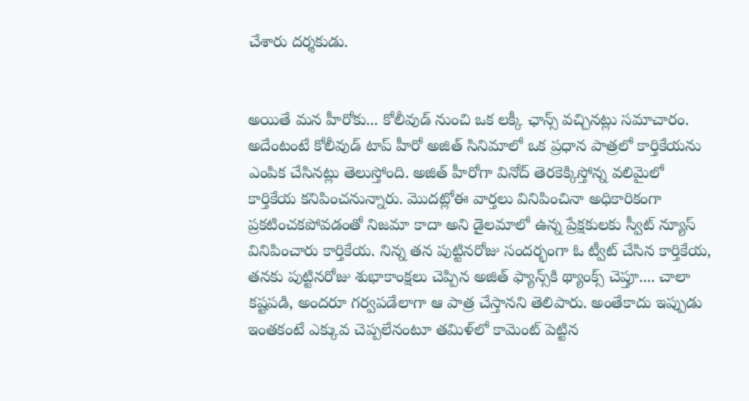చేశారు దర్శకుడు.


అయితే మన హీరోకు... కోలీవుడ్ నుంచి ఒక లక్కీ ఛాన్స్ వచ్చినట్లు సమాచారం. అదేంటంటే కోలీవుడ్‌ టాప్ హీరో అజిత్ సినిమాలో ఒక ప్రధాన పాత్రలో కార్తికేయను ఎంపిక చేసినట్లు తెలుస్తోంది. అజిత్‌ హీరోగా వినోద్‌ తెరకెక్కిస్తోన్న వలిమైలో కార్తికేయ కనిపించనున్నారు. మొదట్లోఈ వార్తలు వినిపించినా అధికారికంగా ప్రకటించకపోవడంతో నిజమా కాదా అని డైలమాలో ఉన్న ప్రేక్షకులకు స్వీట్ న్యూస్ వినిపించారు కార్తికేయ. నిన్న తన పుట్టినరోజు సందర్భంగా ఓ ట్వీట్ చేసిన కార్తికేయ, తనకు పుట్టినరోజు శుభాకాంక్షలు చెప్పిన అజిత్ ఫ్యాన్స్‌కి థ్యాంక్స్ చెప్తూ.... చాలా కష్టపడి, అందరూ గర్వపడేలాగా ఆ పాత్ర చేస్తానని తెలిపారు. అంతేకాదు ఇప్పుడు ఇంతకంటే ఎక్కువ చెప్పలేనంటూ తమిళ్‌లో కామెంట్ పెట్టిన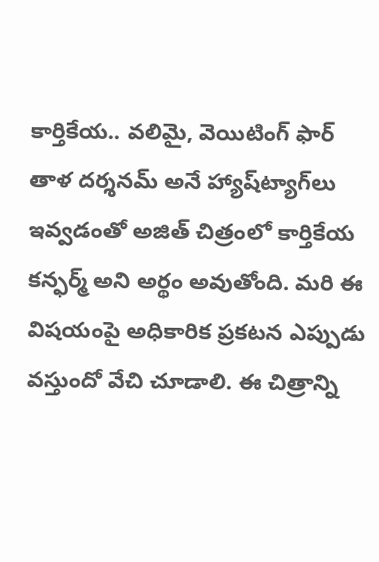కార్తికేయ.. వలిమై, వెయిటింగ్ ఫార్ తాళ దర్శనమ్‌ అనే హ్యాష్‌ట్యాగ్‌లు ఇవ్వడంతో అజిత్‌ చిత్రంలో కార్తికేయ కన్ఫర్మ్ అని అర్థం అవుతోంది. మరి ఈ విషయంపై అధికారిక ప్రకటన ఎప్పుడు వస్తుందో వేచి చూడాలి. ఈ చిత్రాన్ని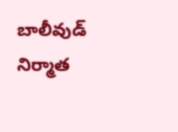బాలీవుడ్ నిర్మాత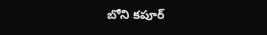బోని కపూర్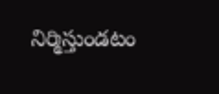నిర్మిస్తుండటం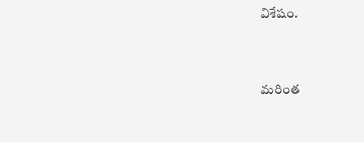విశేషం.



మరింత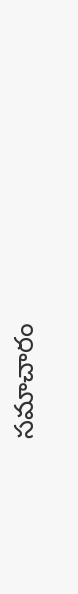సమాచారం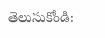తెలుసుకోండి: